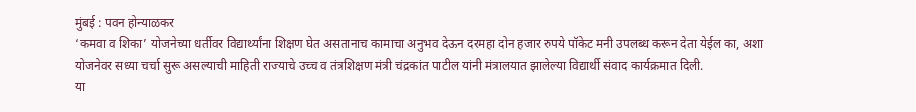मुंबई : पवन होन्याळकर
‘कमवा व शिका’ योजनेच्या धर्तीवर विद्यार्थ्यांना शिक्षण घेत असतानाच कामाचा अनुभव देऊन दरमहा दोन हजार रुपये पॉकेट मनी उपलब्ध करून देता येईल का, अशा योजनेवर सध्या चर्चा सुरू असल्याची माहिती राज्याचे उच्च व तंत्रशिक्षण मंत्री चंद्रकांत पाटील यांनी मंत्रालयात झालेल्या विद्यार्थी संवाद कार्यक्रमात दिली.
या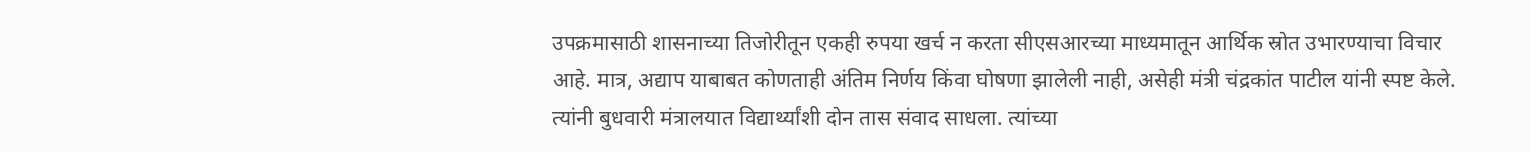उपक्रमासाठी शासनाच्या तिजोरीतून एकही रुपया खर्च न करता सीएसआरच्या माध्यमातून आर्थिक स्रोत उभारण्याचा विचार आहे. मात्र, अद्याप याबाबत कोणताही अंतिम निर्णय किंवा घोषणा झालेली नाही, असेही मंत्री चंद्रकांत पाटील यांनी स्पष्ट केले. त्यांनी बुधवारी मंत्रालयात विद्यार्थ्यांशी दोन तास संवाद साधला. त्यांच्या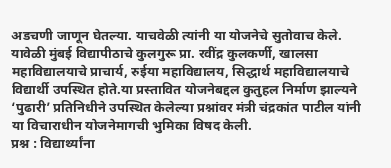अडचणी जाणून घेतल्या. याचवेळी त्यांनी या योजनेचे सुतोवाच केले.
यावेळी मुंबई विद्यापीठाचे कुलगुरू प्रा. रवींद्र कुलकर्णी, खालसा महाविद्यालयाचे प्राचार्य, रुईया महाविद्यालय, सिद्धार्थ महाविद्यालयाचे विद्यार्थी उपस्थित होते.या प्रस्तावित योजनेबद्दल कुतुहल निर्माण झाल्यने ‘पुढारी’ प्रतिनिधीने उपस्थित केलेल्या प्रश्नांवर मंत्री चंद्रकांत पाटील यांनी या विचाराधीन योजनेमागची भुमिका विषद केली.
प्रश्न : विद्यार्थ्यांना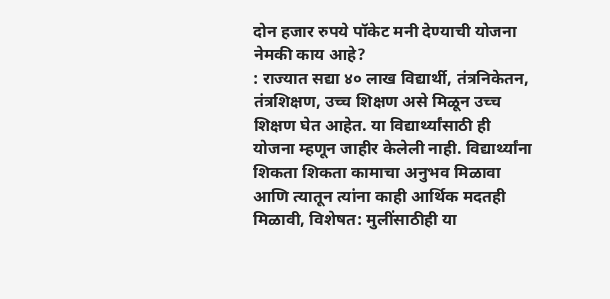दोन हजार रुपये पॉकेट मनी देण्याची योजना नेमकी काय आहे?
: राज्यात सद्या ४० लाख विद्यार्थी, तंत्रनिकेतन, तंत्रशिक्षण, उच्च शिक्षण असे मिळून उच्च शिक्षण घेत आहेत. या विद्यार्थ्यांसाठी ही योजना म्हणून जाहीर केलेली नाही. विद्यार्थ्यांना शिकता शिकता कामाचा अनुभव मिळावा आणि त्यातून त्यांना काही आर्थिक मदतही मिळावी, विशेषत: मुलींसाठीही या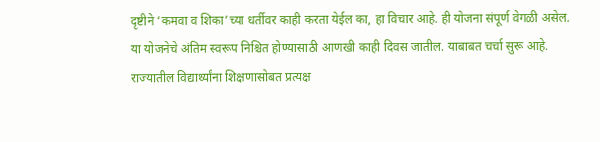दृष्टीने ‘कमवा व शिका’च्या धर्तीवर काही करता येईल का, हा विचार आहे. ही योजना संपूर्ण वेगळी असेल. या योजनेचे अंतिम स्वरूप निश्चित होण्यासाठी आणखी काही दिवस जातील. याबाबत चर्चा सुरू आहे. राज्यातील विद्यार्थ्यांना शिक्षणासोबत प्रत्यक्ष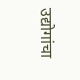उद्योगांचा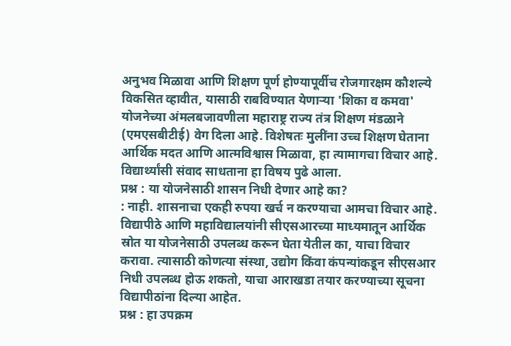अनुभव मिळावा आणि शिक्षण पूर्ण होण्यापूर्वीच रोजगारक्षम कौशल्ये विकसित व्हावीत, यासाठी राबविण्यात येणाऱ्या 'शिका व कमवा' योजनेच्या अंमलबजावणीला महाराष्ट्र राज्य तंत्र शिक्षण मंडळाने (एमएसबीटीई) वेग दिला आहे. विशेषतः मुलींना उच्च शिक्षण घेताना आर्थिक मदत आणि आत्मविश्वास मिळावा, हा त्यामागचा विचार आहे. विद्यार्थ्यांसी संवाद साधताना हा विषय पुढे आला.
प्रश्न : या योजनेसाठी शासन निधी देणार आहे का?
: नाही. शासनाचा एकही रुपया खर्च न करण्याचा आमचा विचार आहे. विद्यापीठे आणि महाविद्यालयांनी सीएसआरच्या माध्यमातून आर्थिक स्रोत या योजनेसाठी उपलब्ध करून घेता येतील का, याचा विचार करावा. त्यासाठी कोणत्या संस्था, उद्योग किंवा कंपन्यांकडून सीएसआर निधी उपलब्ध होऊ शकतो, याचा आराखडा तयार करण्याच्या सूचना विद्यापीठांना दिल्या आहेत.
प्रश्न : हा उपक्रम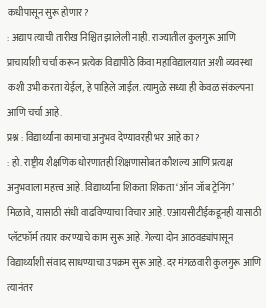कधीपासून सुरू होणार?
: अद्याप त्याची तारीख निश्चित झालेली नाही. राज्यातील कुलगुरू आणि प्राचार्यांशी चर्चा करून प्रत्येक विद्यापीठे किंवा महाविद्यालयात अशी व्यवस्था कशी उभी करता येईल, हे पाहिले जाईल. त्यामुळे सध्या ही केवळ संकल्पना आणि चर्चा आहे.
प्रश्न : विद्यार्थ्यांना कामाचा अनुभव देण्यावरही भर आहे का?
: हो. राष्ट्रीय शैक्षणिक धोरणातही शिक्षणासोबत कौशल्य आणि प्रत्यक्ष अनुभवाला महत्त्व आहे. विद्यार्थ्यांना शिकता शिकता ‘ऑन जॉब ट्रेनिंग’ मिळावे, यासाठी संधी वाढविण्याचा विचार आहे. एआयसीटीईकडूनही यासाठी प्लॅटफॉर्म तयार करण्याचे काम सुरू आहे. गेल्या दोन आठवड्यांपासून विद्यार्थ्यांशी संवाद साधण्याचा उपक्रम सुरू आहे. दर मंगळवारी कुलगुरू आणि त्यानंतर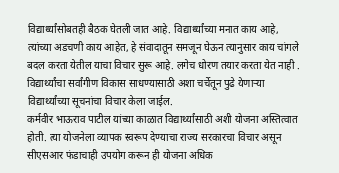विद्यार्थ्यांसोबतही बैठक घेतली जात आहे. विद्यार्थ्यांच्या मनात काय आहे, त्यांच्या अडचणी काय आहेत, हे संवादातून समजून घेऊन त्यानुसार काय चांगले बदल करता येतील याचा विचार सुरू आहे. लगेच धोरण तयार करता येत नाही . विद्यार्थ्यांचा सर्वांगीण विकास साधण्यासाठी अशा चर्चेतून पुढे येणाऱ्या विद्यार्थ्यांच्या सूचनांचा विचार केला जाईल.
कर्मवीर भाऊराव पाटील यांच्या काळात विद्यार्थ्यांसाठी अशी योजना अस्तित्वात होती. त्या योजनेला व्यापक स्वरूप देण्याचा राज्य सरकारचा विचार असून सीएसआर फंडाचाही उपयोग करून ही योजना अधिक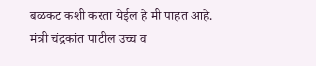बळकट कशी करता येईल हे मी पाहत आहे.
मंत्री चंद्रकांत पाटील उच्च व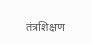तंत्रशिक्षण